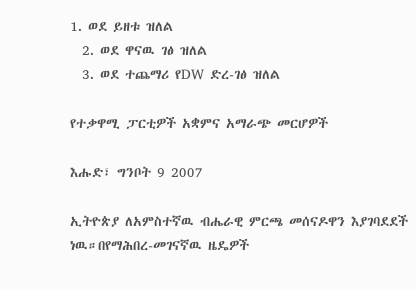1. ወደ ይዘቱ ዝለል
  2. ወደ ዋናዉ ገፅ ዝለል
  3. ወደ ተጨማሪ የDW ድረ-ገፅ ዝለል

የተቃዋሚ ፓርቲዎች አቋምና አማራጭ መርሆዎች

እሑድ፣ ግንቦት 9 2007

ኢትዮጵያ ለአምስተኛዉ ብሔራዊ ምርጫ መሰናዶዋን እያገባደደች ነዉ።በየማሕበረ-መገናኛዉ ዜዴዎች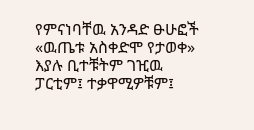የምናነባቸዉ አንዳድ ፁሁፎች «ዉጤቱ አስቀድሞ የታወቀ» እያሉ ቢተቹትም ገዢዉ ፓርቲም፤ ተቃዋሚዎቹም፤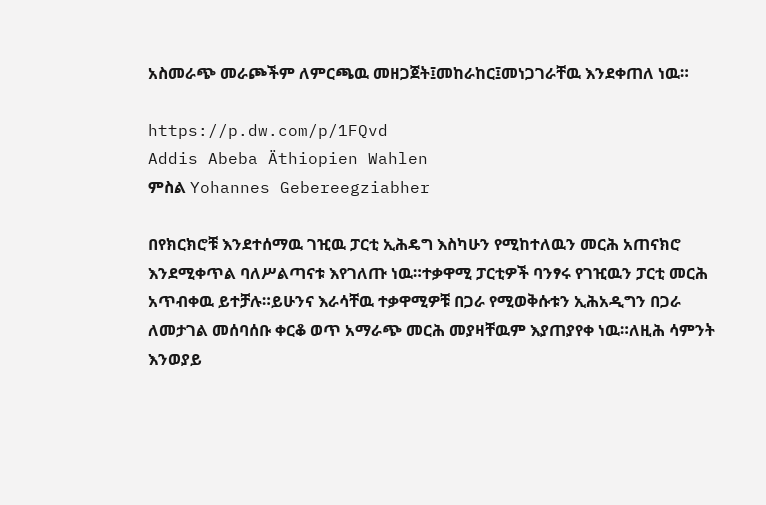አስመራጭ መራጮችም ለምርጫዉ መዘጋጀት፤መከራከር፤መነጋገራቸዉ እንደቀጠለ ነዉ።

https://p.dw.com/p/1FQvd
Addis Abeba Äthiopien Wahlen
ምስል Yohannes Gebereegziabher

በየክርክሮቹ እንደተሰማዉ ገዢዉ ፓርቲ ኢሕዴግ እስካሁን የሚከተለዉን መርሕ አጠናክሮ እንደሚቀጥል ባለሥልጣናቱ እየገለጡ ነዉ።ተቃዋሚ ፓርቲዎች ባንፃሩ የገዢዉን ፓርቲ መርሕ አጥብቀዉ ይተቻሉ።ይሁንና እራሳቸዉ ተቃዋሚዎቹ በጋራ የሚወቅሱቱን ኢሕአዲግን በጋራ ለመታገል መሰባሰቡ ቀርቆ ወጥ አማራጭ መርሕ መያዛቸዉም እያጠያየቀ ነዉ።ለዚሕ ሳምንት እንወያይ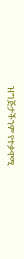ዝግጅታችንም የተቃዋሚ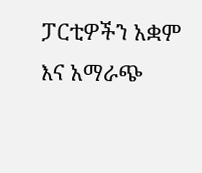ፓርቲዎችን አቋም እና አማራጭ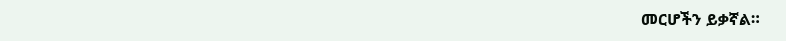መርሆችን ይቃኛል።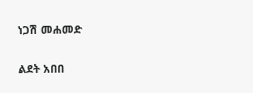ነጋሽ መሐመድ

ልደት አበበ